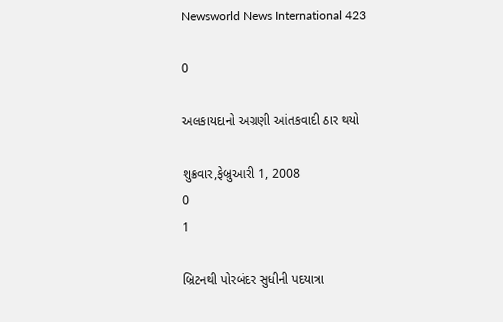Newsworld News International 423

0

અલકાયદાનો અગ્રણી આંતકવાદી ઠાર થયો

શુક્રવાર,ફેબ્રુઆરી 1, 2008
0
1

બ્રિટનથી પોરબંદર સુધીની પદયાત્રા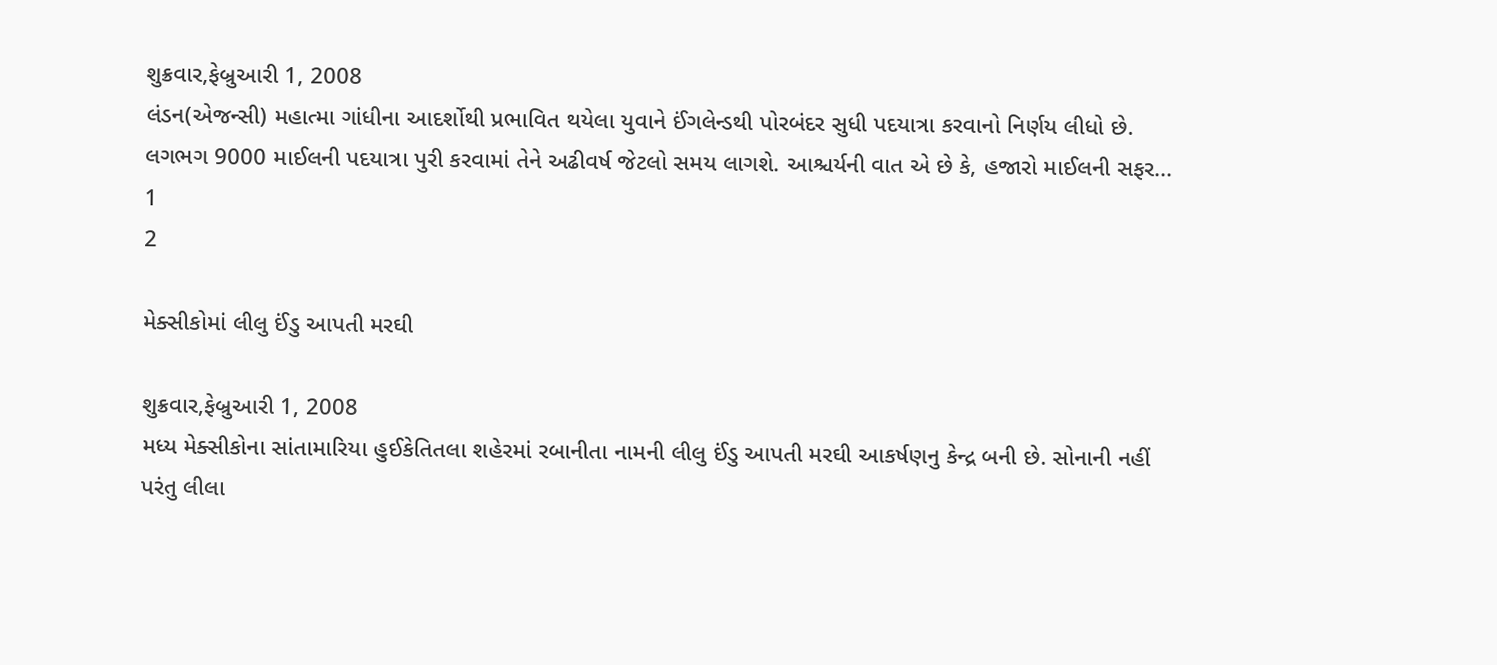શુક્રવાર,ફેબ્રુઆરી 1, 2008
લંડન(એજન્સી) મહાત્મા ગાંધીના આદર્શોથી પ્રભાવિત થયેલા યુવાને ઈંગલેન્ડથી પોરબંદર સુધી પદયાત્રા કરવાનો નિર્ણય લીધો છે. લગભગ 9000 માઈલની પદયાત્રા પુરી કરવામાં તેને અઢીવર્ષ જેટલો સમય લાગશે. આશ્ચર્યની વાત એ છે કે, હજારો માઈલની સફર...
1
2

મેક્સીકોમાં લીલુ ઈંડુ આપતી મરઘી

શુક્રવાર,ફેબ્રુઆરી 1, 2008
મધ્ય મેક્સીકોના સાંતામારિયા હુઈકેતિતલા શહેરમાં રબાનીતા નામની લીલુ ઈંડુ આપતી મરઘી આકર્ષણનુ કેન્દ્ર બની છે. સોનાની નહીં પરંતુ લીલા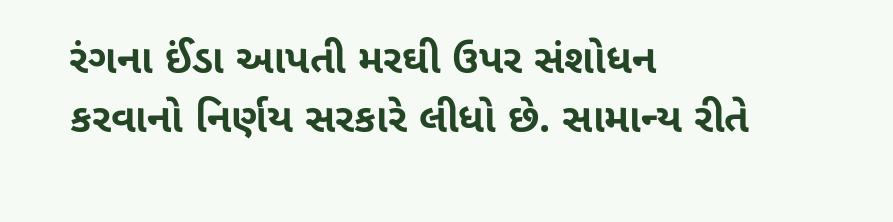રંગના ઈંડા આપતી મરઘી ઉપર સંશોધન કરવાનો નિર્ણય સરકારે લીધો છે. સામાન્ય રીતે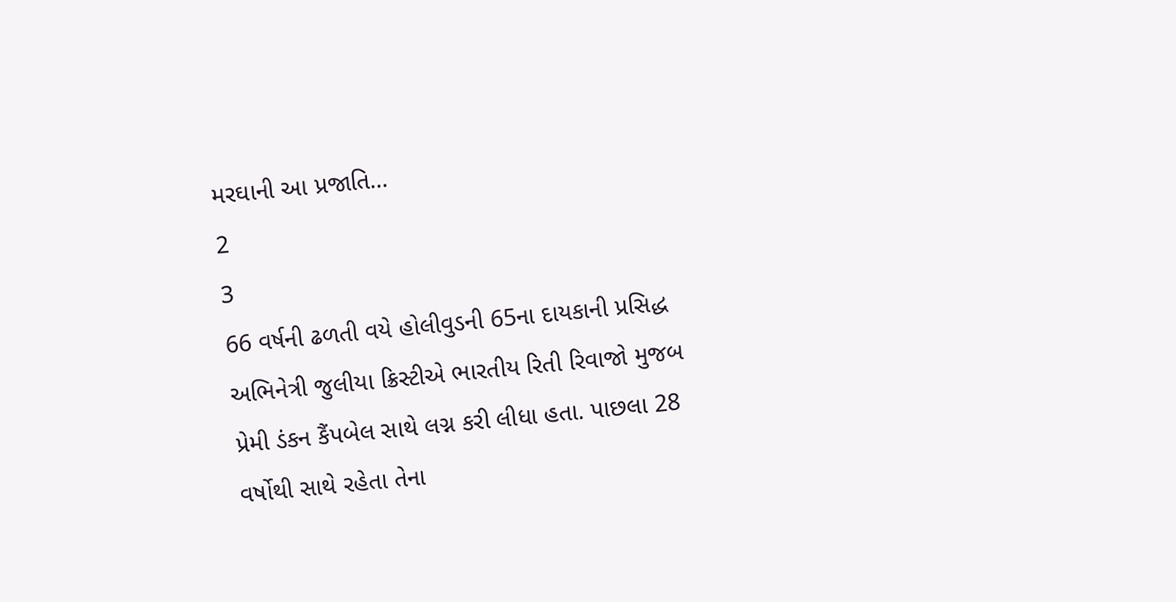મરઘાની આ પ્રજાતિ...
2
3
66 વર્ષની ઢળતી વયે હોલીવુડની 65ના દાયકાની પ્રસિદ્ધ અભિનેત્રી જુલીયા ક્રિસ્ટીએ ભારતીય રિતી રિવાજો મુજબ પ્રેમી ડંકન કૈંપબેલ સાથે લગ્ન કરી લીધા હતા. પાછલા 28 વર્ષોથી સાથે રહેતા તેના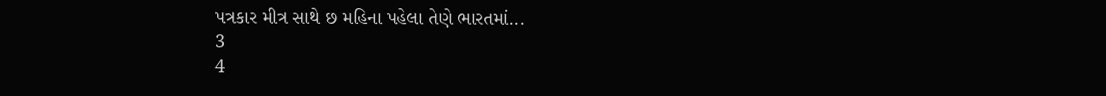પત્રકાર મીત્ર સાથે છ મહિના પહેલા તેણે ભારતમાં...
3
4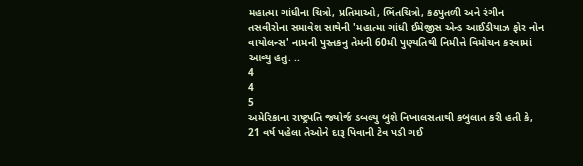મહાત્મા ગાંધીના ચિત્રો, પ્રતિમાઓ, ભિંતચિત્રો, કઠપુતળી અને રંગીન તસવીરોના સમાવેશ સાથેની 'મહાત્મા ગાંધી ઈમેજીસ એન્ડ આઈડીયાઝ ફોર નોન વાયોલન્સ' નામની પુસ્તકનુ તેમની 60મી પુણ્યતિથી નિમીત્તે વિમોચન કરવામાં આવ્યુ હતુ. ..
4
4
5
અમેરિકાના રાષ્ટ્રપતિ જ્યોર્જ ડબલ્યુ બુશે નિખાલસતાથી કબુલાત કરી હતી કે, 21 વર્ષ પહેલા તેઓને દારૂ પિવાની ટેવ પડી ગઈ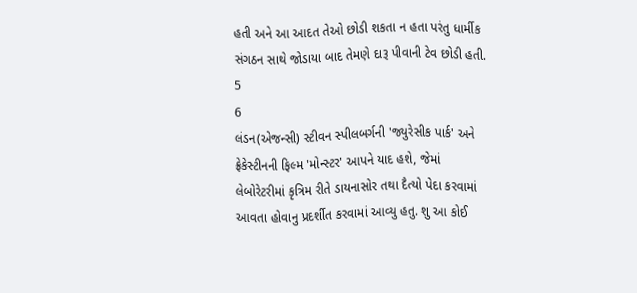હતી અને આ આદત તેઓ છોડી શકતા ન હતા પરંતુ ધાર્મીક સંગઠન સાથે જોડાયા બાદ તેમણે દારૂ પીવાની ટેવ છોડી હતી.
5
6
લંડન(એજન્સી) સ્ટીવન સ્પીલબર્ગની 'જ્યુરેસીક પાર્ક' અને ફ્રેકેસ્ટીનની ફિલ્મ 'મોન્સ્ટર' આપને યાદ હશે, જેમાં લેબોરેટરીમાં કૃત્રિમ રીતે ડાયનાસોર તથા દૈત્યો પેદા કરવામાં આવતા હોવાનુ પ્રદર્શીત કરવામાં આવ્યુ હતુ. શુ આ કોઈ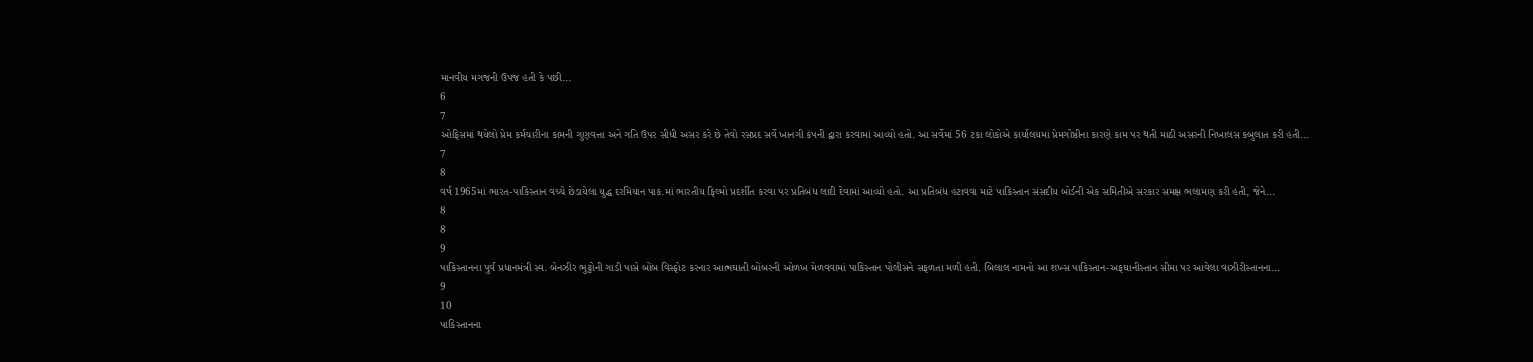માનવીય મગજની ઉપજ હતી કે પછી...
6
7
ઓફિસમાં થયેલો પ્રેમ કર્મચારીના કામની ગુણવત્તા અને ગતિ ઉપર સીધી અસર કરે છે તેવો રસપ્રદ સર્વે ખાનગી કંપની દ્વારા કરવામાં આવ્યો હતો. આ સર્વેમાં 56 ટકા લોકોએ કાર્યાલયમાં પ્રેમગોષ્ઠીના કારણે કામ પર થતી માઠી અસરની નિખાલસ કબુલાત કરી હતી...
7
8
વર્ષ 1965માં ભારત-પાકિસ્તાન વચ્ચે છેડાયેલા યુદ્ધ દરમિયાન પાક.માં ભારતીય ફિલ્મો પ્રદર્શીત કરવા પર પ્રતિબંધ લાદી દેવામાં આવ્યો હતો. આ પ્રતિબંધ હટાવવા માટે પાકિસ્તાન સંસદીય બોર્ડની એક સમિતીએ સરકાર સમક્ષ ભલામણ કરી હતી, જેને...
8
8
9
પાકિસ્તાનના પુર્વ પ્રધાનમંત્રી સ્વ. બેનઝીર ભુટ્ટોની ગાડી પાસે બોંબ વિસ્ફોટ કરનાર આત્મઘાતી બોંબરની ઓળખ મેળવવામાં પાકિસ્તાન પોલીસને સફળતા મળી હતી. બિલાલ નામનો આ શખ્સ પાકિસ્તાન-અફઘાનીસ્તાન સીમા પર આવેલા વાઝીરીસ્તાનના...
9
10
પાકિસ્તાનના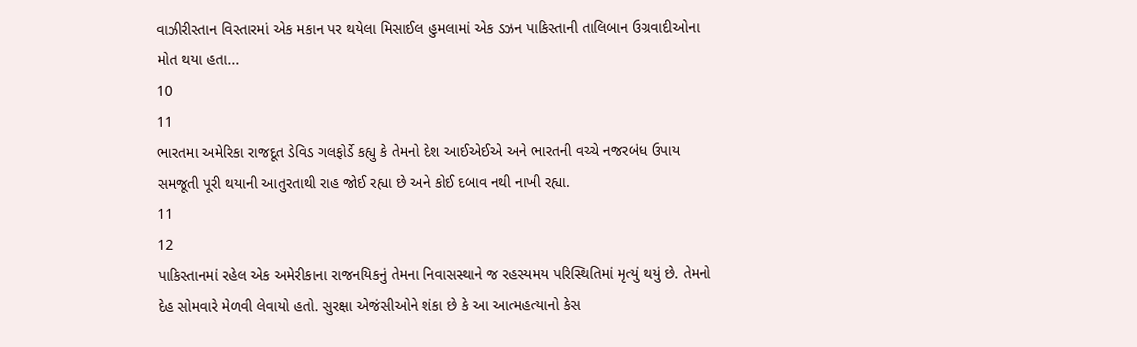વાઝીરીસ્તાન વિસ્તારમાં એક મકાન પર થયેલા મિસાઈલ હુમલામાં એક ડઝન પાકિસ્તાની તાલિબાન ઉગ્રવાદીઓના મોત થયા હતા...
10
11
ભારતમા અમેરિકા રાજદૂત ડેવિડ ગલફોર્ડે કહ્યુ કે તેમનો દેશ આઈએઈએ અને ભારતની વચ્ચે નજરબંધ ઉપાય સમજૂતી પૂરી થયાની આતુરતાથી રાહ જોઈ રહ્યા છે અને કોઈ દબાવ નથી નાખી રહ્યા.
11
12
પાકિસ્તાનમાં રહેલ એક અમેરીકાના રાજનયિકનું તેમના નિવાસસ્થાને જ રહસ્યમય પરિસ્થિતિમાં મૃત્યું થયું છે. તેમનો દેહ સોમવારે મેળવી લેવાયો હતો. સુરક્ષા એજંસીઓને શંકા છે કે આ આત્મહત્યાનો કેસ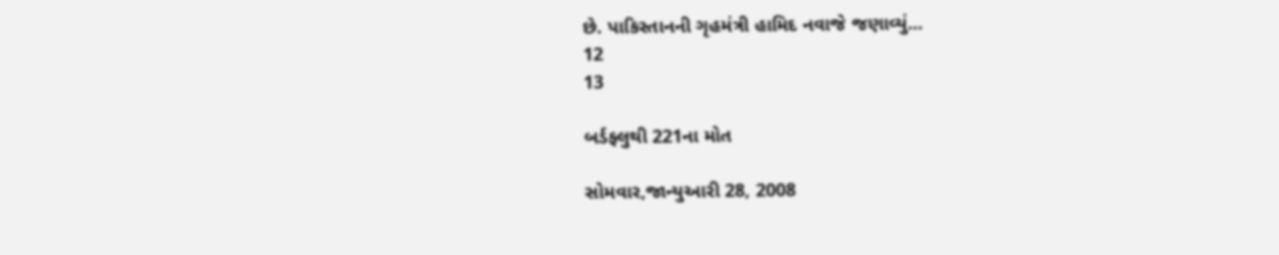છે. પાકિસ્તાનની ગૃહમંત્રી હામિદ નવાજે જણાવ્યું...
12
13

બર્ડફ્લુથી 221ના મોત

સોમવાર,જાન્યુઆરી 28, 2008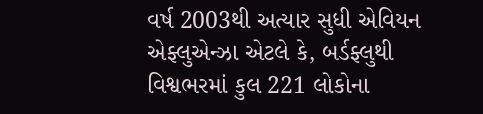વર્ષ 2003થી અત્યાર સુધી એવિયન એફ્લુએન્ઝા એટલે કે, બર્ડફ્લુથી વિશ્વભરમાં કુલ 221 લોકોના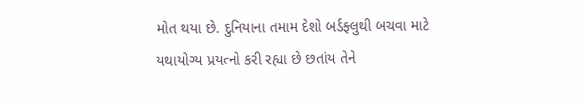મોત થયા છે. દુનિયાના તમામ દેશો બર્ડફ્લુથી બચવા માટે યથાયોગ્ય પ્રયત્નો કરી રહ્યા છે છતાંય તેને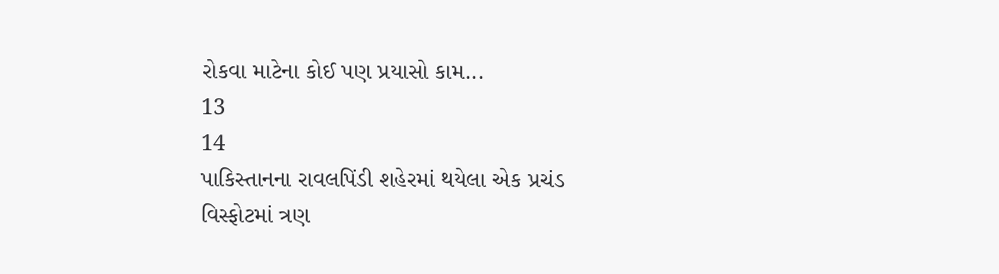રોકવા માટેના કોઈ પણ પ્રયાસો કામ...
13
14
પાકિસ્તાનના રાવલપિંડી શહેરમાં થયેલા એક પ્રચંડ વિસ્ફોટમાં ત્રણ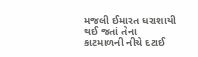મજલી ઈમારત ધરાશાયી થઈ જતાં તેના કાટમાળની નીચે દટાઈ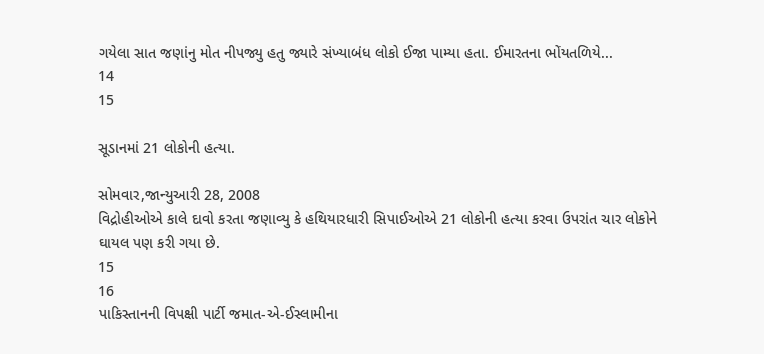ગયેલા સાત જણાંનુ મોત નીપજ્યુ હતુ જ્યારે સંખ્યાબંધ લોકો ઈજા પામ્યા હતા. ઈમારતના ભોંયતળિયે...
14
15

સૂડાનમાં 21 લોકોની હત્યા.

સોમવાર,જાન્યુઆરી 28, 2008
વિદ્રોહીઓએ કાલે દાવો કરતા જણાવ્યુ કે હથિયારધારી સિપાઈઓએ 21 લોકોની હત્યા કરવા ઉપરાંત ચાર લોકોને ઘાયલ પણ કરી ગયા છે.
15
16
પાકિસ્તાનની વિપક્ષી પાર્ટી જમાત-એ-ઈસ્લામીના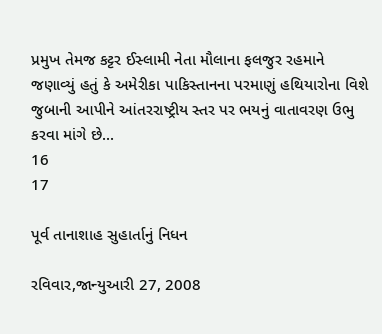પ્રમુખ તેમજ કટ્ટર ઈસ્લામી નેતા મૌલાના ફલજુર રહમાને જણાવ્યું હતું કે અમેરીકા પાકિસ્તાનના પરમાણું હથિયારોના વિશે જુબાની આપીને આંતરરાષ્ટ્રીય સ્તર પર ભયનું વાતાવરણ ઉભુ કરવા માંગે છે...
16
17

પૂર્વ તાનાશાહ સુહાર્તાનું નિધન

રવિવાર,જાન્યુઆરી 27, 2008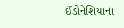ઈંડોનેશિયાના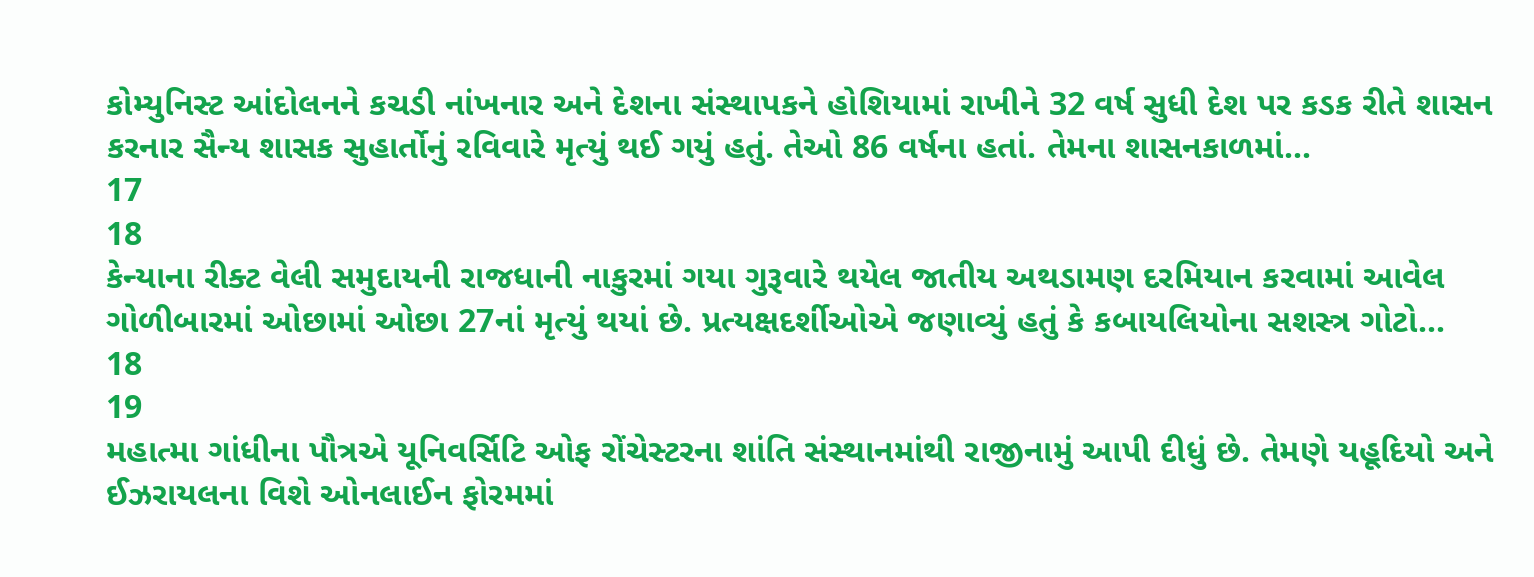કોમ્યુનિસ્ટ આંદોલનને કચડી નાંખનાર અને દેશના સંસ્થાપકને હોશિયામાં રાખીને 32 વર્ષ સુધી દેશ પર કડક રીતે શાસન કરનાર સૈન્ય શાસક સુહાર્તોનું રવિવારે મૃત્યું થઈ ગયું હતું. તેઓ 86 વર્ષના હતાં. તેમના શાસનકાળમાં...
17
18
કેન્યાના રીક્ટ વેલી સમુદાયની રાજધાની નાકુરમાં ગયા ગુરૂવારે થયેલ જાતીય અથડામણ દરમિયાન કરવામાં આવેલ ગોળીબારમાં ઓછામાં ઓછા 27નાં મૃત્યું થયાં છે. પ્રત્યક્ષદર્શીઓએ જણાવ્યું હતું કે કબાયલિયોના સશસ્ત્ર ગોટો...
18
19
મહાત્મા ગાંધીના પૌત્રએ યૂનિવર્સિટિ ઓફ રોંચેસ્ટરના શાંતિ સંસ્થાનમાંથી રાજીનામું આપી દીધું છે. તેમણે યહૂદિયો અને ઈઝરાયલના વિશે ઓનલાઈન ફોરમમાં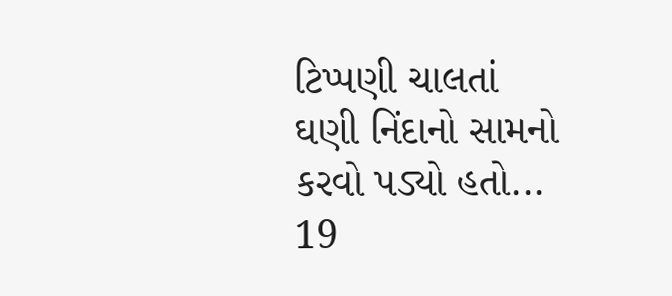ટિપ્પણી ચાલતાં ઘણી નિંદાનો સામનો કરવો પડ્યો હતો...
19